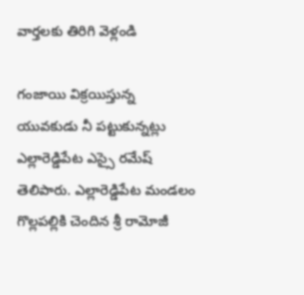వార్తలకు తిరిగి వెళ్లండి

గంజాయి విక్రయిస్తున్న యువకుడు నీ పట్టుకున్నట్లు ఎల్లారెడ్డిపేట ఎస్సై రమేష్ తెలిపారు. ఎల్లారెడ్డిపేట మండలం గొల్లపల్లికి చెందిన శ్రీ రామోజీ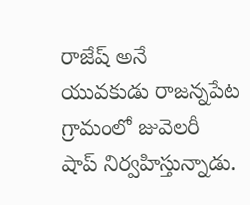రాజేష్ అనే యువకుడు రాజన్నపేట గ్రామంలో జువెలరీ షాప్ నిర్వహిస్తున్నాడు.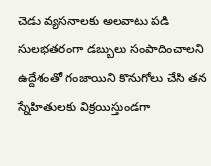చెడు వ్యసనాలకు అలవాటు పడి సులభతరంగా డబ్బులు సంపాదించాలని ఉద్దేశంతో గంజాయిని కొనుగోలు చేసి తన స్నేహితులకు విక్రయిస్తుండగా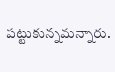పట్టుకున్నమన్నారు.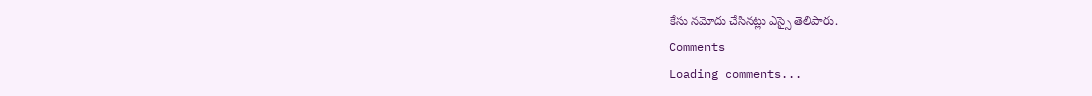కేసు నమోదు చేసినట్లు ఎస్సై తెలిపారు.
Comments
Loading comments...